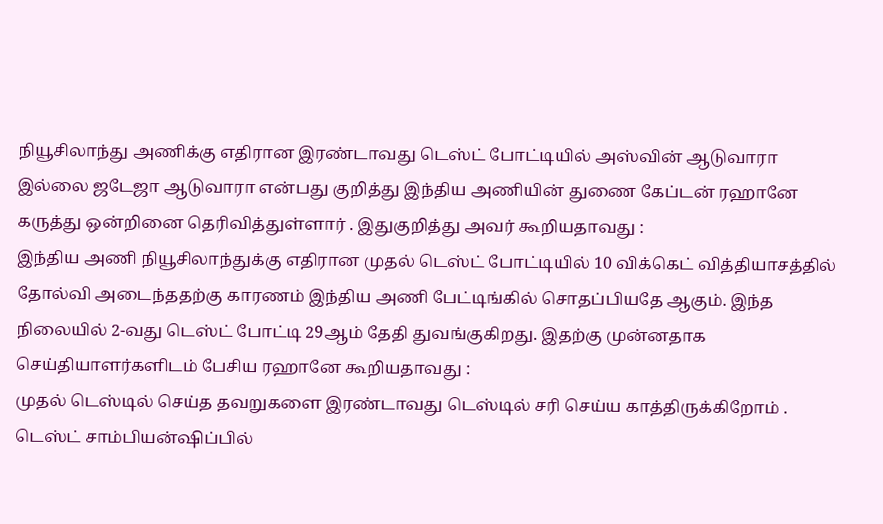நியூசிலாந்து அணிக்கு எதிரான இரண்டாவது டெஸ்ட் போட்டியில் அஸ்வின் ஆடுவாரா இல்லை ஜடேஜா ஆடுவாரா என்பது குறித்து இந்திய அணியின் துணை கேப்டன் ரஹானே கருத்து ஒன்றினை தெரிவித்துள்ளார் . இதுகுறித்து அவர் கூறியதாவது :
இந்திய அணி நியூசிலாந்துக்கு எதிரான முதல் டெஸ்ட் போட்டியில் 10 விக்கெட் வித்தியாசத்தில் தோல்வி அடைந்ததற்கு காரணம் இந்திய அணி பேட்டிங்கில் சொதப்பியதே ஆகும். இந்த நிலையில் 2-வது டெஸ்ட் போட்டி 29ஆம் தேதி துவங்குகிறது. இதற்கு முன்னதாக செய்தியாளர்களிடம் பேசிய ரஹானே கூறியதாவது :
முதல் டெஸ்டில் செய்த தவறுகளை இரண்டாவது டெஸ்டில் சரி செய்ய காத்திருக்கிறோம் . டெஸ்ட் சாம்பியன்ஷிப்பில்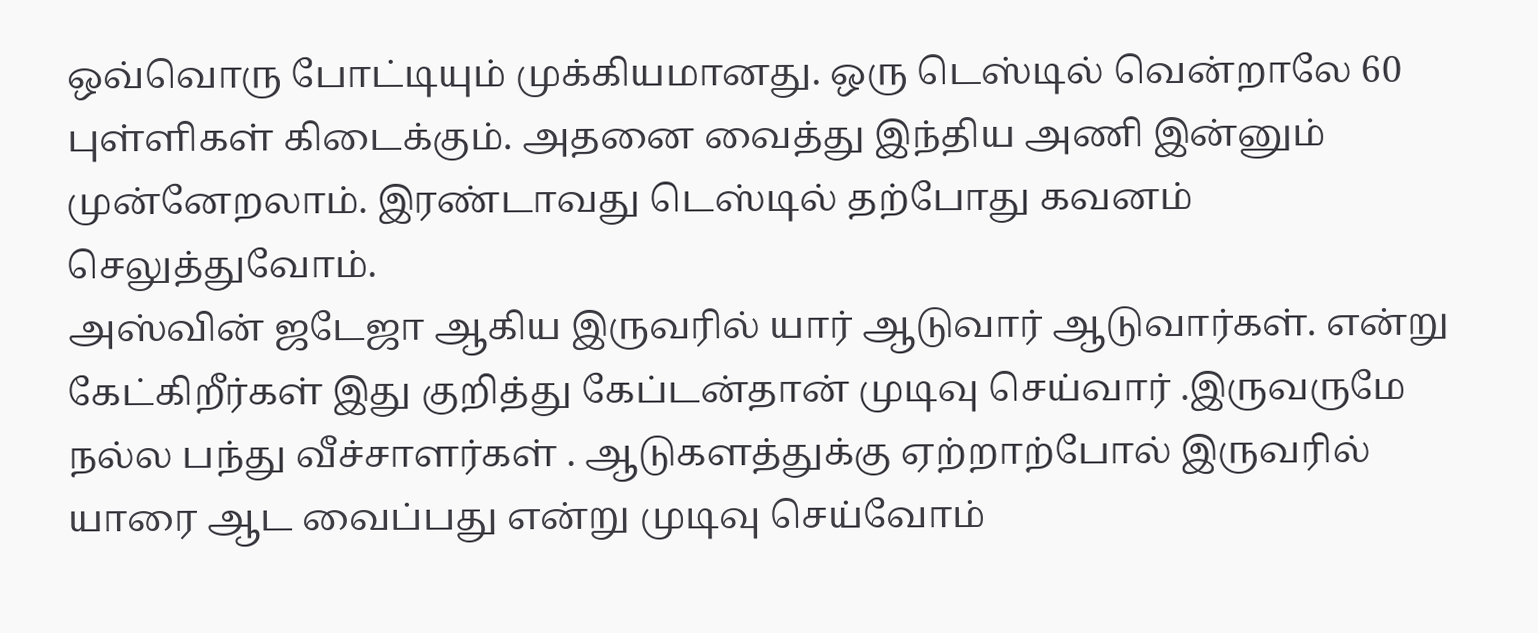ஒவ்வொரு போட்டியும் முக்கியமானது. ஒரு டெஸ்டில் வென்றாலே 60 புள்ளிகள் கிடைக்கும். அதனை வைத்து இந்திய அணி இன்னும் முன்னேறலாம். இரண்டாவது டெஸ்டில் தற்போது கவனம் செலுத்துவோம்.
அஸ்வின் ஜடேஜா ஆகிய இருவரில் யார் ஆடுவார் ஆடுவார்கள். என்று கேட்கிறீர்கள் இது குறித்து கேப்டன்தான் முடிவு செய்வார் .இருவருமே நல்ல பந்து வீச்சாளர்கள் . ஆடுகளத்துக்கு ஏற்றாற்போல் இருவரில் யாரை ஆட வைப்பது என்று முடிவு செய்வோம்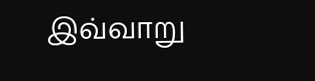இவ்வாறு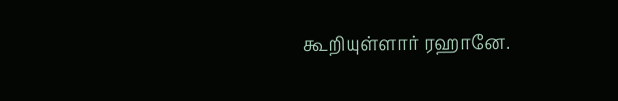கூறியுள்ளார் ரஹானே.